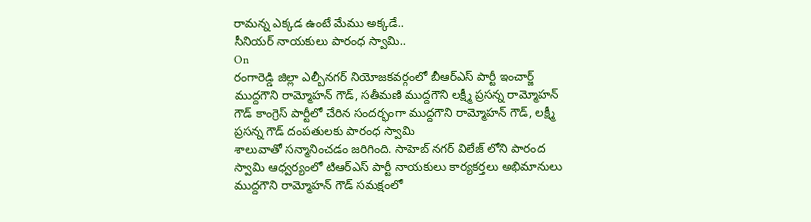రామన్న ఎక్కడ ఉంటే మేము అక్కడే..
సీనియర్ నాయకులు పారంధ స్వామి..
On
రంగారెడ్డి జిల్లా ఎల్బీనగర్ నియోజకవర్గంలో బీఆర్ఎస్ పార్టీ ఇంచార్జ్ ముద్దగౌని రామ్మోహన్ గౌడ్, సతీమణి ముద్దగౌని లక్ష్మీ ప్రసన్న రామ్మోహన్ గౌడ్ కాంగ్రెస్ పార్టీలో చేరిన సందర్భంగా ముద్దగౌని రామ్మోహన్ గౌడ్, లక్ష్మీ ప్రసన్న గౌడ్ దంపతులకు పారంధ స్వామి
శాలువాతో సన్మానించడం జరిగింది. సాహెబ్ నగర్ విలేజ్ లోని పారంద స్వామి ఆధ్వర్యంలో టిఆర్ఎస్ పార్టీ నాయకులు కార్యకర్తలు అభిమానులు ముద్దగౌని రామ్మోహన్ గౌడ్ సమక్షంలో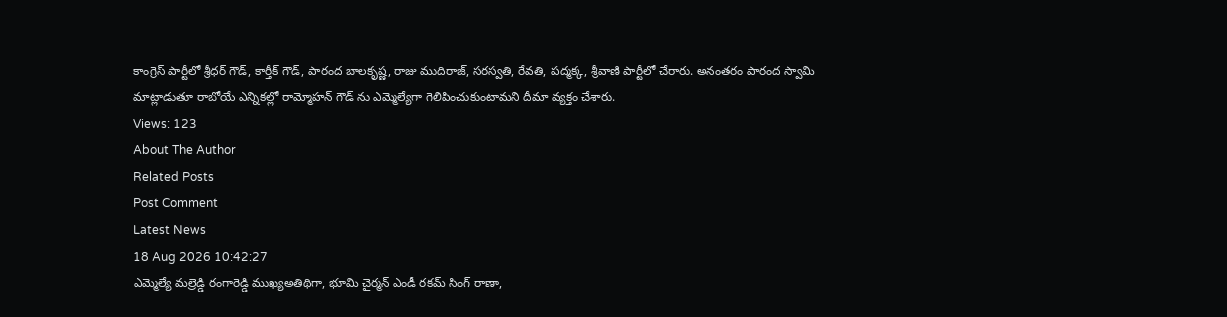కాంగ్రెస్ పార్టీలో శ్రీధర్ గౌడ్, కార్తీక్ గౌడ్, పారంద బాలకృష్ణ, రాజు ముదిరాజ్, సరస్వతి, రేవతి, పద్మక్క, శ్రీవాణి పార్టీలో చేరారు. అనంతరం పారంద స్వామి మాట్లాడుతూ రాబోయే ఎన్నికల్లో రామ్మోహన్ గౌడ్ ను ఎమ్మెల్యేగా గెలిపించుకుంటామని దీమా వ్యక్తం చేశారు.
Views: 123
About The Author
Related Posts
Post Comment
Latest News
18 Aug 2026 10:42:27
ఎమ్మెల్యే మల్రెడ్డి రంగారెడ్డి ముఖ్యఅతిథిగా, భూమి చైర్మన్ ఎండీ రకమ్ సింగ్ రాణా,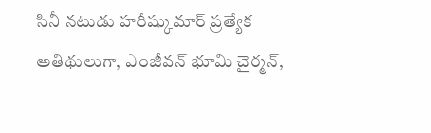సినీ నటుడు హరీష్కుమార్ ప్రత్యేక అతిథులుగా, ఎంజీవన్ భూమి చైర్మన్,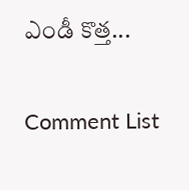ఎండీ కొత్త...

Comment List